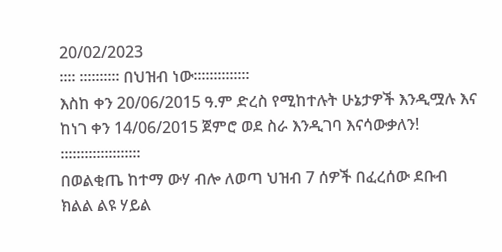20/02/2023
።። ።።።።። በህዝብ ነው።።።።።።።
እስከ ቀን 20/06/2015 ዓ.ም ድረስ የሚከተሉት ሁኔታዎች እንዲሟሉ እና ከነገ ቀን 14/06/2015 ጀምሮ ወደ ስራ እንዲገባ እናሳውቃለን!
።።።።።።።።።።
በወልቂጤ ከተማ ውሃ ብሎ ለወጣ ህዝብ 7 ሰዎች በፈረሰው ደቡብ ክልል ልዩ ሃይል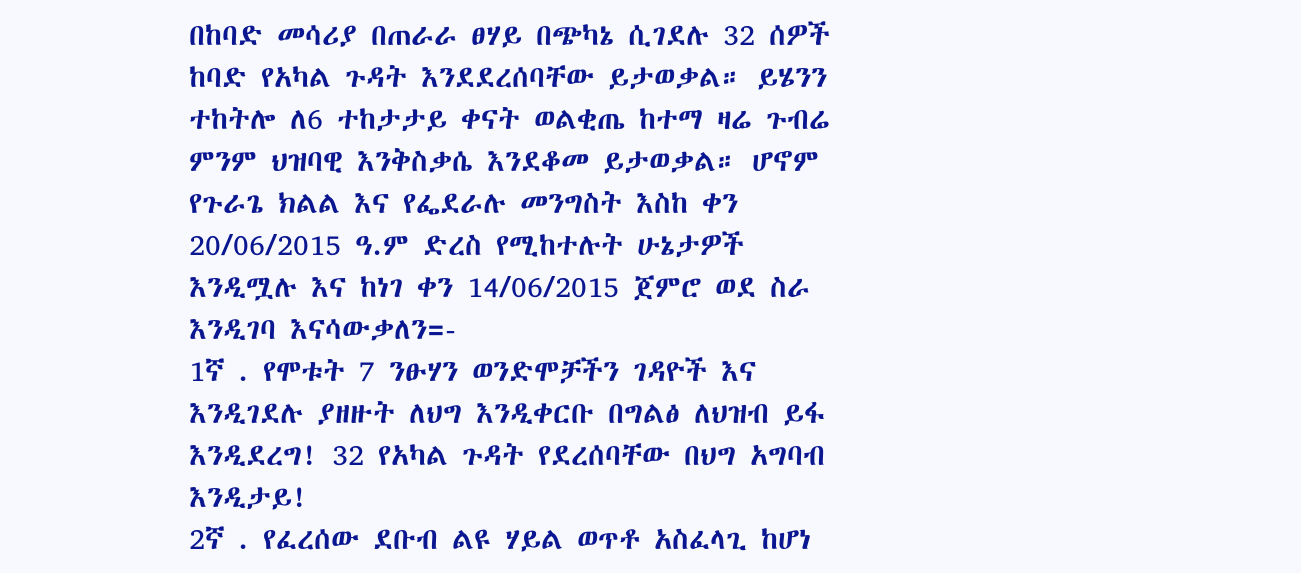በከባድ መሳሪያ በጠራራ ፀሃይ በጭካኔ ሲገደሉ 32 ሰዎች ከባድ የአካል ጉዳት እንደደረሰባቸው ይታወቃል። ይሄንን ተከትሎ ለ6 ተከታታይ ቀናት ወልቂጤ ከተማ ዛሬ ጉብሬ ምንም ህዝባዊ እንቅስቃሴ እንደቆመ ይታወቃል። ሆኖም የጉራጌ ክልል እና የፌደራሉ መንግስት እስከ ቀን 20/06/2015 ዓ.ም ድረስ የሚከተሉት ሁኔታዎች እንዲሟሉ እና ከነገ ቀን 14/06/2015 ጀምሮ ወደ ስራ እንዲገባ እናሳውቃለን=-
1ኛ . የሞቱት 7 ንፁሃን ወንድሞቻችን ገዳዮች እና እንዲገደሉ ያዘዙት ለህግ እንዲቀርቡ በግልፅ ለህዝብ ይፋ እንዲደረግ! 32 የአካል ጉዳት የደረሰባቸው በህግ አግባብ እንዲታይ!
2ኛ . የፈረሰው ደቡብ ልዩ ሃይል ወጥቶ አስፈላጊ ከሆነ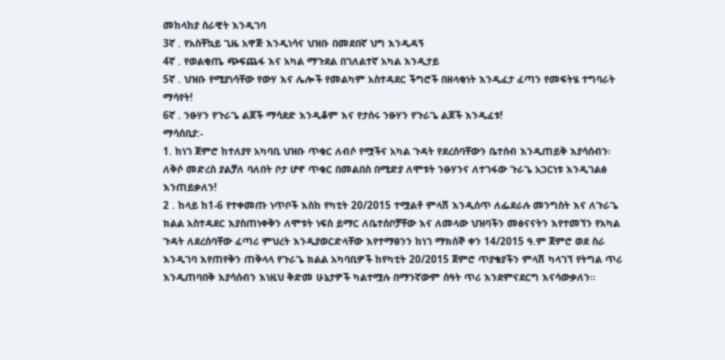መከላከያ ሰራዊት እንዲገባ
3ኛ . የአስቸኳይ ጊዜ አዋጅ እንዲነሳና ህዝቡ በመደበኛ ህግ እንዲዳኝ
4ኛ . የወልቂጤ ጭፍጨፋ እና አካል ማጉደል በገለልተኛ አካል እንዲታይ
5ኛ . ህዝቡ የሚያነሳቸው የውሃ እና ሌሎች የመልካም አስተዳደር ችግሮች በዘላቂነት እንዲፈታ ፈጣን የመፍትሄ ተግባራት ማሳየት!
6ኛ . ንፁሃን የጉራጌ ልጆች ማሳደድ እንዲቆም እና የታሰሩ ንፁሃን የጉራጌ ልጆች እንዲፈቱ!
ማሳሰቢያ:-
1. ከነገ ጀምሮ ከተለያየ አካባቢ ህዝቡ ጥቁር ለብሶ የሟችና አካል ጉዳት የደረሰባቸውን ቤተሰብ እንዲጠይቅ እያሳሰብን፡ ለቅሶ መድረስ ያልቻለ ባለበት ቦታ ሆኖ ጥቁር በመልበስ በሚድያ ለሞቱት ንፁሃንና ለተገፋው ጉራጌ አጋርነቱ እንዲገልፅ እንጠይቃለን!
2 . ከላይ ከ1-6 የተቀመጡ ነጥቦች እስከ የካቲት 20/2015 ተሟልቶ ምላሽ እንዲሰጥ ለፌደራሉ መንግስት እና ለጉራጌ ክልል አስተዳደር እያስጠነቀቅን ለሞቱት ነፍስ ይማር ለቤተሰቦቻቸው እና ለመላው ህዝባችን መፅናናትን እየተመኘን የአካል ጉዳት ለደረሰባቸው ፈጣሪ ምህረት እንዲያወርድላቸው እየተማፀንን ከነገ ማክሰኞ ቀን 14/2015 ዓ.ም ጀምሮ ወደ ስራ እንዲገባ እየጠየቅን ጠቅላላ የጉራጌ ክልል አካባቢዎች ከየካቲት 20/2015 ጀምሮ ጥያቄያችን ምላሽ ካላገኘ የትግል ጥሪ እንዲጠባበቅ እያሳሰብን እነዚህ ቅድመ ሁኔታዎች ካልተሟሉ በማንኛውም ሰዓት ጥሪ እንደምናደርግ እናሳውቃለን።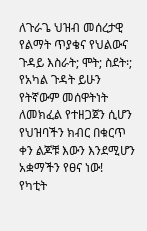ለጉራጌ ህዝብ መሰረታዊ የልማት ጥያቄና የህልውና ጉዳይ እስራት; ሞት; ስደት፡; የአካል ጉዳት ይሁን የትኛውም መሰዋትነት ለመክፈል የተዘጋጀን ሲሆን የህዝባችን ክብር በቁርጥ ቀን ልጆቹ እውን እንደሚሆን አቋማችን የፀና ነው!
የካቲት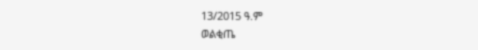13/2015 ዓ.ም
ወልቂጤ